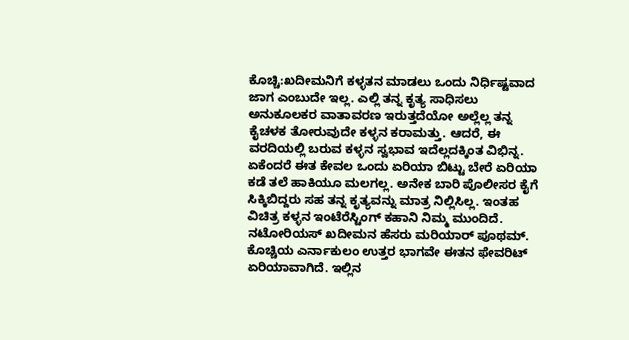ಕೊಚ್ಚಿ:ಖದೀಮನಿಗೆ ಕಳ್ಳತನ ಮಾಡಲು ಒಂದು ನಿರ್ಧಿಷ್ಟವಾದ ಜಾಗ ಎಂಬುದೇ ಇಲ್ಲ. ಎಲ್ಲಿ ತನ್ನ ಕೃತ್ಯ ಸಾಧಿಸಲು ಅನುಕೂಲಕರ ವಾತಾವರಣ ಇರುತ್ತದೆಯೋ ಅಲ್ಲೆಲ್ಲ ತನ್ನ ಕೈಚಳಕ ತೋರುವುದೇ ಕಳ್ಳನ ಕರಾಮತ್ತು. ಆದರೆ, ಈ ವರದಿಯಲ್ಲಿ ಬರುವ ಕಳ್ಳನ ಸ್ವಭಾವ ಇದೆಲ್ಲದಕ್ಕಿಂತ ವಿಭಿನ್ನ. ಏಕೆಂದರೆ ಈತ ಕೇವಲ ಒಂದು ಏರಿಯಾ ಬಿಟ್ಟು ಬೇರೆ ಏರಿಯಾ ಕಡೆ ತಲೆ ಹಾಕಿಯೂ ಮಲಗಲ್ಲ. ಅನೇಕ ಬಾರಿ ಪೊಲೀಸರ ಕೈಗೆ ಸಿಕ್ಕಿಬಿದ್ದರು ಸಹ ತನ್ನ ಕೃತ್ಯವನ್ನು ಮಾತ್ರ ನಿಲ್ಲಿಸಿಲ್ಲ. ಇಂತಹ ವಿಚಿತ್ರ ಕಳ್ಳನ ಇಂಟೆರೆಸ್ಟಿಂಗ್ ಕಹಾನಿ ನಿಮ್ಮ ಮುಂದಿದೆ.
ನಟೋರಿಯಸ್ ಖದೀಮನ ಹೆಸರು ಮರಿಯಾರ್ ಪೂಥಮ್. ಕೊಚ್ಚಿಯ ಎರ್ನಾಕುಲಂ ಉತ್ತರ ಭಾಗವೇ ಈತನ ಫೇವರಿಟ್ ಏರಿಯಾವಾಗಿದೆ. ಇಲ್ಲಿನ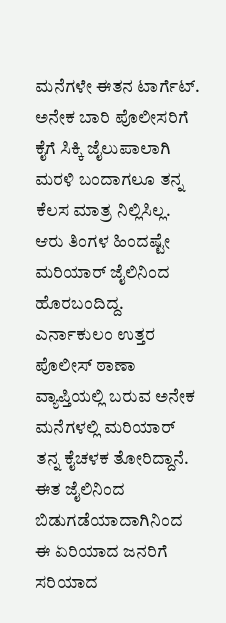ಮನೆಗಳೇ ಈತನ ಟಾರ್ಗೆಟ್. ಅನೇಕ ಬಾರಿ ಪೊಲೀಸರಿಗೆ ಕೈಗೆ ಸಿಕ್ಕಿ ಜೈಲುಪಾಲಾಗಿ ಮರಳಿ ಬಂದಾಗಲೂ ತನ್ನ ಕೆಲಸ ಮಾತ್ರ ನಿಲ್ಲಿಸಿಲ್ಲ. ಆರು ತಿಂಗಳ ಹಿಂದಷ್ಟೇ ಮರಿಯಾರ್ ಜೈಲಿನಿಂದ ಹೊರಬಂದಿದ್ದ. ಎರ್ನಾಕುಲಂ ಉತ್ತರ ಪೊಲೀಸ್ ಠಾಣಾ ವ್ಯಾಪ್ತಿಯಲ್ಲಿ ಬರುವ ಅನೇಕ ಮನೆಗಳಲ್ಲಿ ಮರಿಯಾರ್ ತನ್ನ ಕೈಚಳಕ ತೋರಿದ್ದಾನೆ. ಈತ ಜೈಲಿನಿಂದ ಬಿಡುಗಡೆಯಾದಾಗಿನಿಂದ ಈ ಏರಿಯಾದ ಜನರಿಗೆ ಸರಿಯಾದ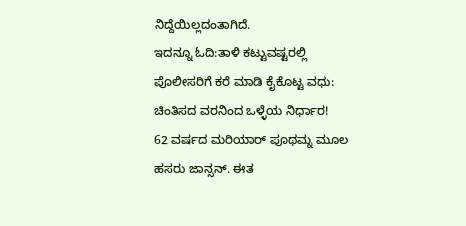ನಿದ್ದೆಯಿಲ್ಲದಂತಾಗಿದೆ.
ಇದನ್ನೂ ಓದಿ:ತಾಳಿ ಕಟ್ಟುವಷ್ಟರಲ್ಲಿ ಪೊಲೀಸರಿಗೆ ಕರೆ ಮಾಡಿ ಕೈಕೊಟ್ಟ ವಧು: ಚಿಂತಿಸದ ವರನಿಂದ ಒಳ್ಳೆಯ ನಿರ್ಧಾರ!
62 ವರ್ಷದ ಮರಿಯಾರ್ ಪೂಥಮ್ನ ಮೂಲ ಹಸರು ಜಾನ್ಸನ್. ಈತ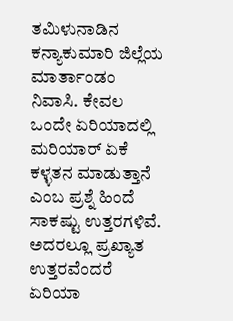ತಮಿಳುನಾಡಿನ ಕನ್ಯಾಕುಮಾರಿ ಜಿಲ್ಲೆಯ ಮಾರ್ತಾಂಡಂ ನಿವಾಸಿ. ಕೇವಲ ಒಂದೇ ಏರಿಯಾದಲ್ಲಿ ಮರಿಯಾರ್ ಏಕೆ ಕಳ್ಳತನ ಮಾಡುತ್ತಾನೆ ಎಂಬ ಪ್ರಶ್ನೆ ಹಿಂದೆ ಸಾಕಷ್ಟು ಉತ್ತರಗಳಿವೆ. ಅದರಲ್ಲೂ ಪ್ರಖ್ಯಾತ ಉತ್ತರವೆಂದರೆ ಏರಿಯಾ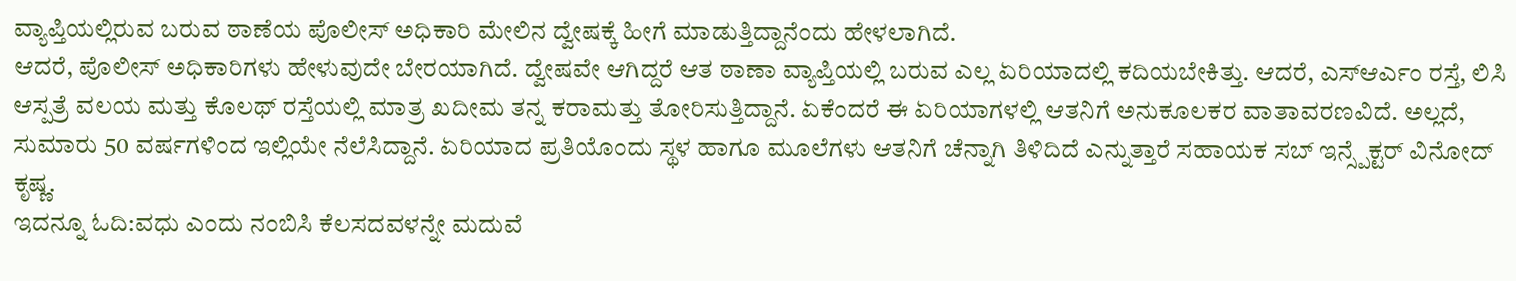ವ್ಯಾಪ್ತಿಯಲ್ಲಿರುವ ಬರುವ ಠಾಣೆಯ ಪೊಲೀಸ್ ಅಧಿಕಾರಿ ಮೇಲಿನ ದ್ವೇಷಕ್ಕೆ ಹೀಗೆ ಮಾಡುತ್ತಿದ್ದಾನೆಂದು ಹೇಳಲಾಗಿದೆ.
ಆದರೆ, ಪೊಲೀಸ್ ಅಧಿಕಾರಿಗಳು ಹೇಳುವುದೇ ಬೇರಯಾಗಿದೆ. ದ್ವೇಷವೇ ಆಗಿದ್ದರೆ ಆತ ಠಾಣಾ ವ್ಯಾಪ್ತಿಯಲ್ಲಿ ಬರುವ ಎಲ್ಲ ಏರಿಯಾದಲ್ಲಿ ಕದಿಯಬೇಕಿತ್ತು. ಆದರೆ, ಎಸ್ಆರ್ಎಂ ರಸ್ತೆ, ಲಿಸಿ ಆಸ್ಪತ್ರೆ ವಲಯ ಮತ್ತು ಕೊಲಥ್ ರಸ್ತೆಯಲ್ಲಿ ಮಾತ್ರ ಖದೀಮ ತನ್ನ ಕರಾಮತ್ತು ತೋರಿಸುತ್ತಿದ್ದಾನೆ. ಏಕೆಂದರೆ ಈ ಏರಿಯಾಗಳಲ್ಲಿ ಆತನಿಗೆ ಅನುಕೂಲಕರ ವಾತಾವರಣವಿದೆ. ಅಲ್ಲದೆ, ಸುಮಾರು 50 ವರ್ಷಗಳಿಂದ ಇಲ್ಲಿಯೇ ನೆಲೆಸಿದ್ದಾನೆ. ಏರಿಯಾದ ಪ್ರತಿಯೊಂದು ಸ್ಥಳ ಹಾಗೂ ಮೂಲೆಗಳು ಆತನಿಗೆ ಚೆನ್ನಾಗಿ ತಿಳಿದಿದೆ ಎನ್ನುತ್ತಾರೆ ಸಹಾಯಕ ಸಬ್ ಇನ್ಸ್ಪೆಕ್ಟರ್ ವಿನೋದ್ ಕೃಷ್ಣ.
ಇದನ್ನೂ ಓದಿ:ವಧು ಎಂದು ನಂಬಿಸಿ ಕೆಲಸದವಳನ್ನೇ ಮದುವೆ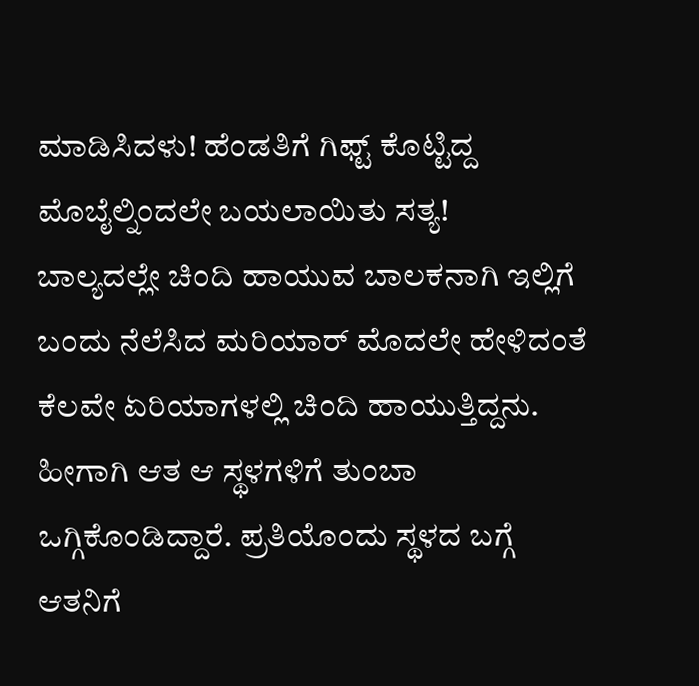ಮಾಡಿಸಿದಳು! ಹೆಂಡತಿಗೆ ಗಿಫ್ಟ್ ಕೊಟ್ಟಿದ್ದ ಮೊಬೈಲ್ನಿಂದಲೇ ಬಯಲಾಯಿತು ಸತ್ಯ!
ಬಾಲ್ಯದಲ್ಲೇ ಚಿಂದಿ ಹಾಯುವ ಬಾಲಕನಾಗಿ ಇಲ್ಲಿಗೆ ಬಂದು ನೆಲೆಸಿದ ಮರಿಯಾರ್ ಮೊದಲೇ ಹೇಳಿದಂತೆ ಕೆಲವೇ ಏರಿಯಾಗಳಲ್ಲಿ ಚಿಂದಿ ಹಾಯುತ್ತಿದ್ದನು. ಹೀಗಾಗಿ ಆತ ಆ ಸ್ಥಳಗಳಿಗೆ ತುಂಬಾ ಒಗ್ಗಿಕೊಂಡಿದ್ದಾರೆ. ಪ್ರತಿಯೊಂದು ಸ್ಥಳದ ಬಗ್ಗೆ ಆತನಿಗೆ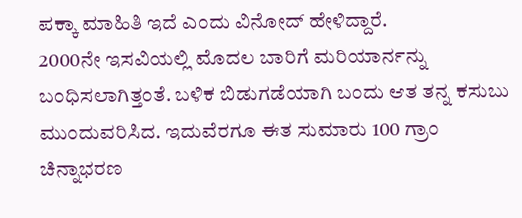ಪಕ್ಕಾ ಮಾಹಿತಿ ಇದೆ ಎಂದು ವಿನೋದ್ ಹೇಳಿದ್ದಾರೆ.
2000ನೇ ಇಸವಿಯಲ್ಲಿ ಮೊದಲ ಬಾರಿಗೆ ಮರಿಯಾರ್ನನ್ನು ಬಂಧಿಸಲಾಗಿತ್ತಂತೆ. ಬಳಿಕ ಬಿಡುಗಡೆಯಾಗಿ ಬಂದು ಆತ ತನ್ನ ಕಸುಬು ಮುಂದುವರಿಸಿದ. ಇದುವೆರಗೂ ಈತ ಸುಮಾರು 100 ಗ್ರಾಂ ಚಿನ್ನಾಭರಣ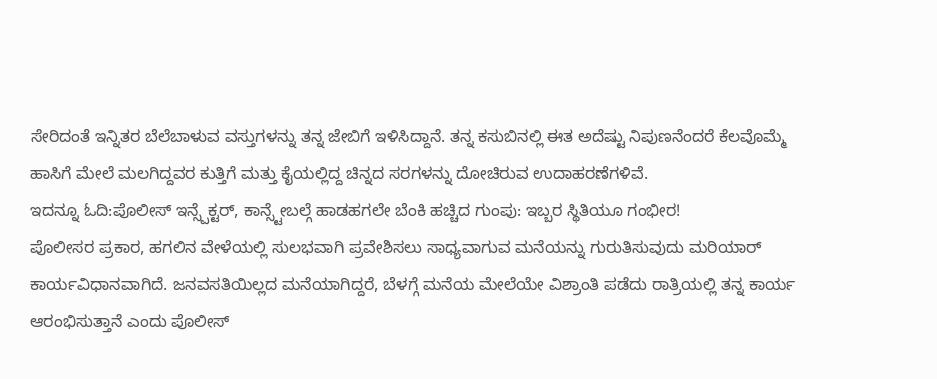ಸೇರಿದಂತೆ ಇನ್ನಿತರ ಬೆಲೆಬಾಳುವ ವಸ್ತುಗಳನ್ನು ತನ್ನ ಜೇಬಿಗೆ ಇಳಿಸಿದ್ದಾನೆ. ತನ್ನ ಕಸುಬಿನಲ್ಲಿ ಈತ ಅದೆಷ್ಟು ನಿಪುಣನೆಂದರೆ ಕೆಲವೊಮ್ಮೆ ಹಾಸಿಗೆ ಮೇಲೆ ಮಲಗಿದ್ದವರ ಕುತ್ತಿಗೆ ಮತ್ತು ಕೈಯಲ್ಲಿದ್ದ ಚಿನ್ನದ ಸರಗಳನ್ನು ದೋಚಿರುವ ಉದಾಹರಣೆಗಳಿವೆ.
ಇದನ್ನೂ ಓದಿ:ಪೊಲೀಸ್ ಇನ್ಸ್ಪೆಕ್ಟರ್, ಕಾನ್ಸ್ಟೇಬಲ್ಗೆ ಹಾಡಹಗಲೇ ಬೆಂಕಿ ಹಚ್ಚಿದ ಗುಂಪು: ಇಬ್ಬರ ಸ್ಥಿತಿಯೂ ಗಂಭೀರ!
ಪೊಲೀಸರ ಪ್ರಕಾರ, ಹಗಲಿನ ವೇಳೆಯಲ್ಲಿ ಸುಲಭವಾಗಿ ಪ್ರವೇಶಿಸಲು ಸಾಧ್ಯವಾಗುವ ಮನೆಯನ್ನು ಗುರುತಿಸುವುದು ಮರಿಯಾರ್ ಕಾರ್ಯವಿಧಾನವಾಗಿದೆ. ಜನವಸತಿಯಿಲ್ಲದ ಮನೆಯಾಗಿದ್ದರೆ, ಬೆಳಗ್ಗೆ ಮನೆಯ ಮೇಲೆಯೇ ವಿಶ್ರಾಂತಿ ಪಡೆದು ರಾತ್ರಿಯಲ್ಲಿ ತನ್ನ ಕಾರ್ಯ ಆರಂಭಿಸುತ್ತಾನೆ ಎಂದು ಪೊಲೀಸ್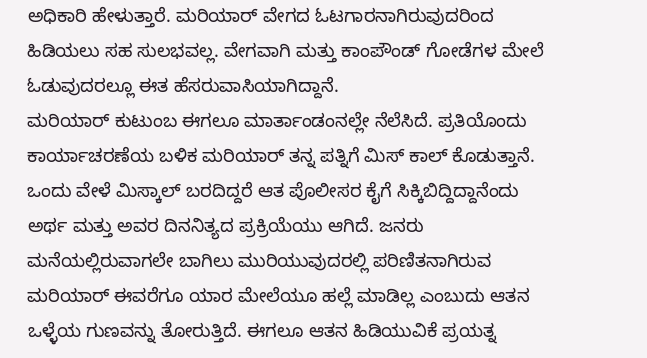ಅಧಿಕಾರಿ ಹೇಳುತ್ತಾರೆ. ಮರಿಯಾರ್ ವೇಗದ ಓಟಗಾರನಾಗಿರುವುದರಿಂದ ಹಿಡಿಯಲು ಸಹ ಸುಲಭವಲ್ಲ. ವೇಗವಾಗಿ ಮತ್ತು ಕಾಂಪೌಂಡ್ ಗೋಡೆಗಳ ಮೇಲೆ ಓಡುವುದರಲ್ಲೂ ಈತ ಹೆಸರುವಾಸಿಯಾಗಿದ್ದಾನೆ.
ಮರಿಯಾರ್ ಕುಟುಂಬ ಈಗಲೂ ಮಾರ್ತಾಂಡಂನಲ್ಲೇ ನೆಲೆಸಿದೆ. ಪ್ರತಿಯೊಂದು ಕಾರ್ಯಾಚರಣೆಯ ಬಳಿಕ ಮರಿಯಾರ್ ತನ್ನ ಪತ್ನಿಗೆ ಮಿಸ್ ಕಾಲ್ ಕೊಡುತ್ತಾನೆ. ಒಂದು ವೇಳೆ ಮಿಸ್ಕಾಲ್ ಬರದಿದ್ದರೆ ಆತ ಪೊಲೀಸರ ಕೈಗೆ ಸಿಕ್ಕಿಬಿದ್ದಿದ್ದಾನೆಂದು ಅರ್ಥ ಮತ್ತು ಅವರ ದಿನನಿತ್ಯದ ಪ್ರಕ್ರಿಯೆಯು ಆಗಿದೆ. ಜನರು ಮನೆಯಲ್ಲಿರುವಾಗಲೇ ಬಾಗಿಲು ಮುರಿಯುವುದರಲ್ಲಿ ಪರಿಣಿತನಾಗಿರುವ ಮರಿಯಾರ್ ಈವರೆಗೂ ಯಾರ ಮೇಲೆಯೂ ಹಲ್ಲೆ ಮಾಡಿಲ್ಲ ಎಂಬುದು ಆತನ ಒಳ್ಳೆಯ ಗುಣವನ್ನು ತೋರುತ್ತಿದೆ. ಈಗಲೂ ಆತನ ಹಿಡಿಯುವಿಕೆ ಪ್ರಯತ್ನ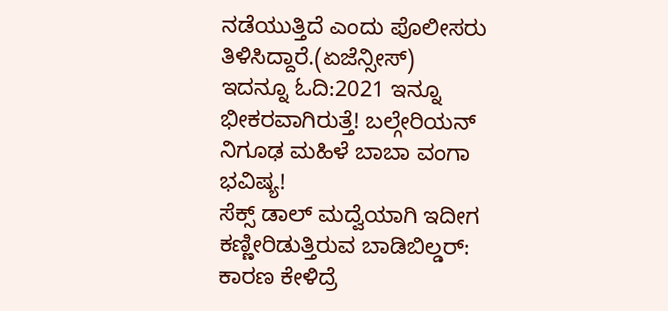ನಡೆಯುತ್ತಿದೆ ಎಂದು ಪೊಲೀಸರು ತಿಳಿಸಿದ್ದಾರೆ.(ಏಜೆನ್ಸೀಸ್)
ಇದನ್ನೂ ಓದಿ:2021 ಇನ್ನೂ ಭೀಕರವಾಗಿರುತ್ತೆ! ಬಲ್ಗೇರಿಯನ್ ನಿಗೂಢ ಮಹಿಳೆ ಬಾಬಾ ವಂಗಾ ಭವಿಷ್ಯ!
ಸೆಕ್ಸ್ ಡಾಲ್ ಮದ್ವೆಯಾಗಿ ಇದೀಗ ಕಣ್ಣೀರಿಡುತ್ತಿರುವ ಬಾಡಿಬಿಲ್ಡರ್: ಕಾರಣ ಕೇಳಿದ್ರೆ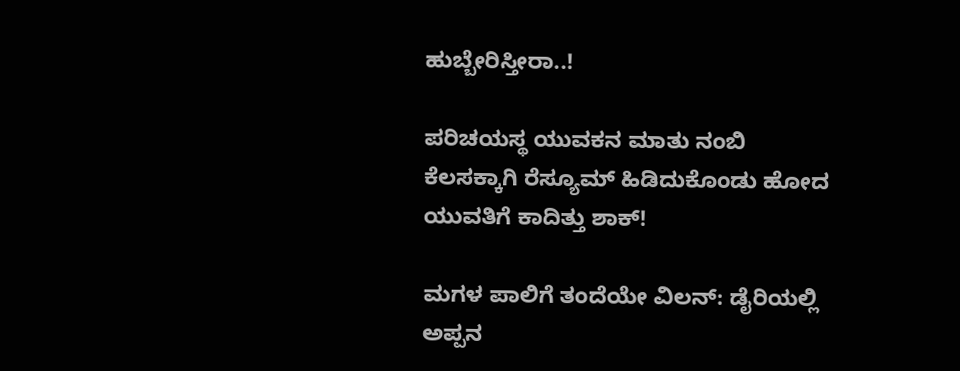ಹುಬ್ಬೇರಿಸ್ತೀರಾ..!

ಪರಿಚಯಸ್ಥ ಯುವಕನ ಮಾತು ನಂಬಿ ಕೆಲಸಕ್ಕಾಗಿ ರೆಸ್ಯೂಮ್ ಹಿಡಿದುಕೊಂಡು ಹೋದ ಯುವತಿಗೆ ಕಾದಿತ್ತು ಶಾಕ್!

ಮಗಳ ಪಾಲಿಗೆ ತಂದೆಯೇ ವಿಲನ್: ಡೈರಿಯಲ್ಲಿ ಅಪ್ಪನ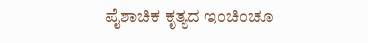ಪೈಶಾಚಿಕ ಕೃತ್ಯದ ಇಂಚಿಂಚೂ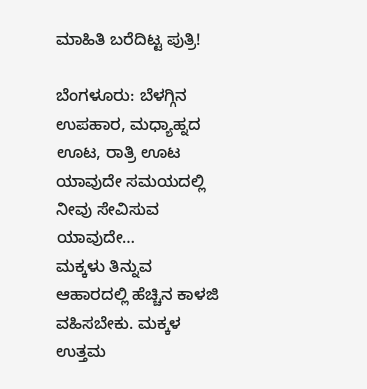ಮಾಹಿತಿ ಬರೆದಿಟ್ಟ ಪುತ್ರಿ!

ಬೆಂಗಳೂರು: ಬೆಳಗ್ಗಿನ ಉಪಹಾರ, ಮಧ್ಯಾಹ್ನದ ಊಟ, ರಾತ್ರಿ ಊಟ ಯಾವುದೇ ಸಮಯದಲ್ಲಿ ನೀವು ಸೇವಿಸುವ ಯಾವುದೇ…
ಮಕ್ಕಳು ತಿನ್ನುವ ಆಹಾರದಲ್ಲಿ ಹೆಚ್ಚಿನ ಕಾಳಜಿ ವಹಿಸಬೇಕು. ಮಕ್ಕಳ ಉತ್ತಮ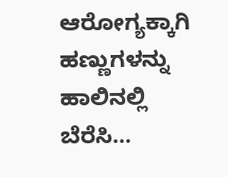ಆರೋಗ್ಯಕ್ಕಾಗಿ ಹಣ್ಣುಗಳನ್ನು ಹಾಲಿನಲ್ಲಿ ಬೆರೆಸಿ…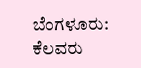ಬೆಂಗಳೂರು: ಕೆಲವರು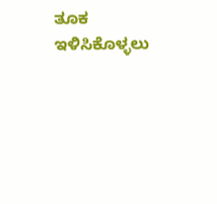ತೂಕ ಇಳಿಸಿಕೊಳ್ಳಲು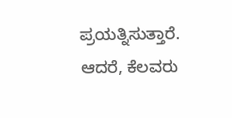ಪ್ರಯತ್ನಿಸುತ್ತಾರೆ. ಆದರೆ, ಕೆಲವರು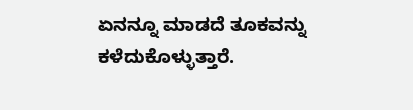ಏನನ್ನೂ ಮಾಡದೆ ತೂಕವನ್ನು ಕಳೆದುಕೊಳ್ಳುತ್ತಾರೆ.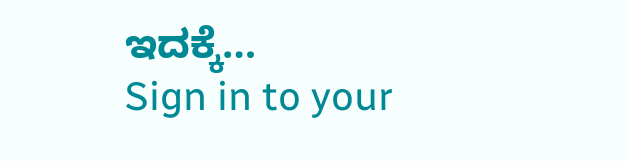ಇದಕ್ಕೆ…
Sign in to your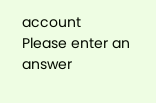account
Please enter an answer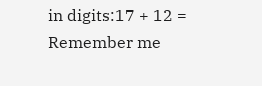in digits:17 + 12 =
Remember me